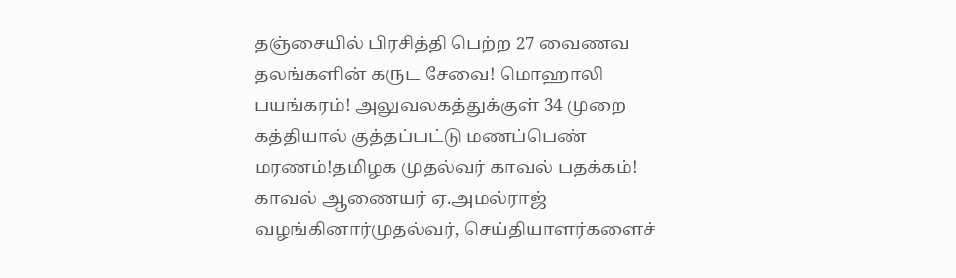தஞ்சையில் பிரசித்தி பெற்ற 27 வைணவ தலங்களின் கருட சேவை! மொஹாலி பயங்கரம்! அலுவலகத்துக்குள் 34 முறை கத்தியால் குத்தப்பட்டு மணப்பெண் மரணம்!தமிழக முதல்வர் காவல் பதக்கம்! காவல் ஆணையர் ஏ.அமல்ராஜ் வழங்கினார்முதல்வர், செய்தியாளர்களைச்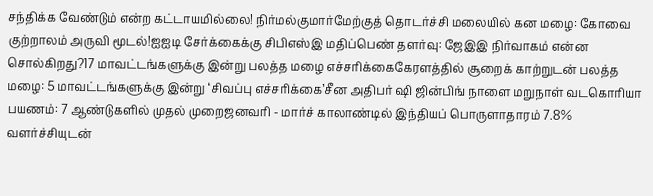சந்திக்க வேண்டும் என்ற கட்டாயமில்லை! நிர்மல்குமார்மேற்குத் தொடர்ச்சி மலையில் கன மழை: கோவை குற்றாலம் அருவி மூடல்!ஐஐடி சேர்க்கைக்கு சிபிஎஸ்இ மதிப்பெண் தளர்வு: ஜேஇஇ நிர்வாகம் என்ன சொல்கிறது?17 மாவட்டங்களுக்கு இன்று பலத்த மழை எச்சரிக்கைகேரளத்தில் சூறைக் காற்றுடன் பலத்த மழை: 5 மாவட்டங்களுக்கு இன்று ‘சிவப்பு எச்சரிக்கை’சீன அதிபர் ஷி ஜின்பிங் நாளை மறுநாள் வடகொரியா பயணம்: 7 ஆண்டுகளில் முதல் முறைஜனவரி - மார்ச் காலாண்டில் இந்தியப் பொருளாதாரம் 7.8% வளர்ச்சியுடன்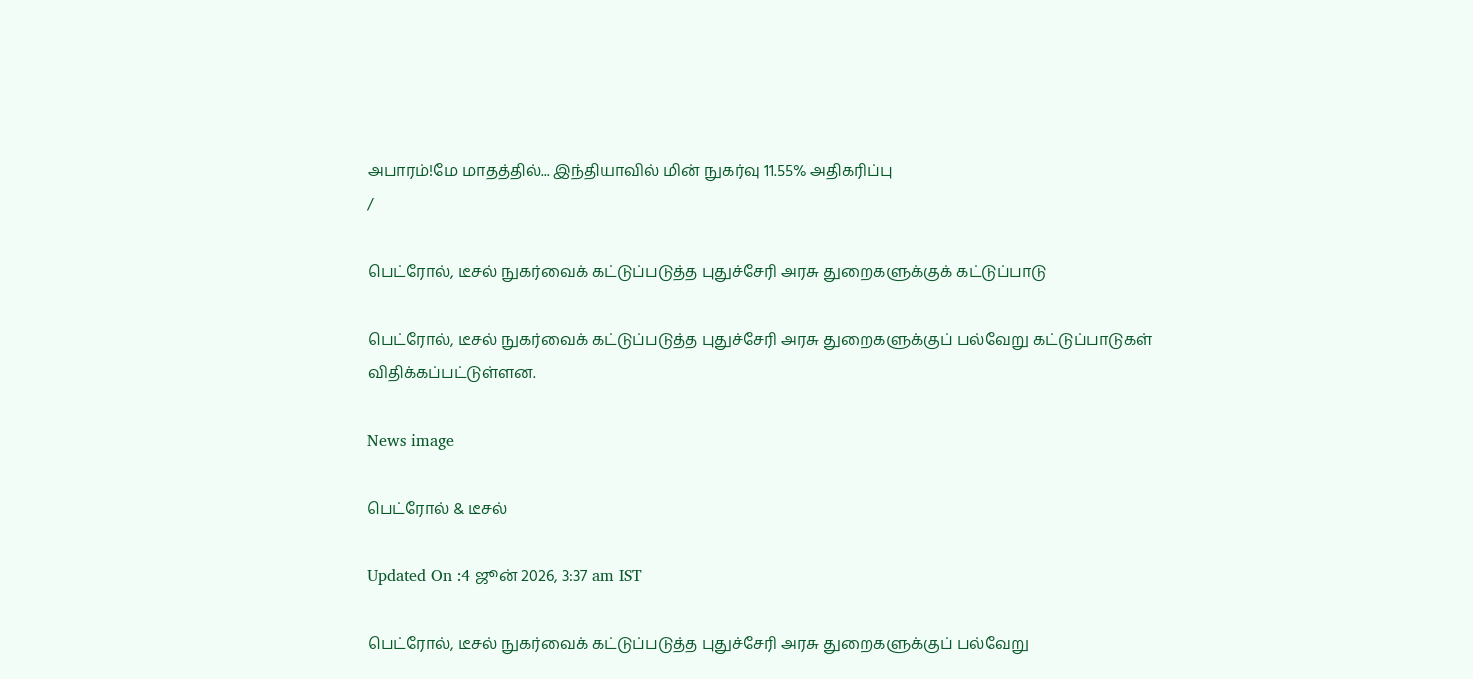அபாரம்!மே மாதத்தில்... இந்தியாவில் மின் நுகர்வு 11.55% அதிகரிப்பு
/

பெட்ரோல், டீசல் நுகர்வைக் கட்டுப்படுத்த புதுச்சேரி அரசு துறைகளுக்குக் கட்டுப்பாடு

பெட்ரோல், டீசல் நுகர்வைக் கட்டுப்படுத்த புதுச்சேரி அரசு துறைகளுக்குப் பல்வேறு கட்டுப்பாடுகள் விதிக்கப்பட்டுள்ளன.

News image

பெட்ரோல் & டீசல்

Updated On :4 ஜூன் 2026, 3:37 am IST

பெட்ரோல், டீசல் நுகர்வைக் கட்டுப்படுத்த புதுச்சேரி அரசு துறைகளுக்குப் பல்வேறு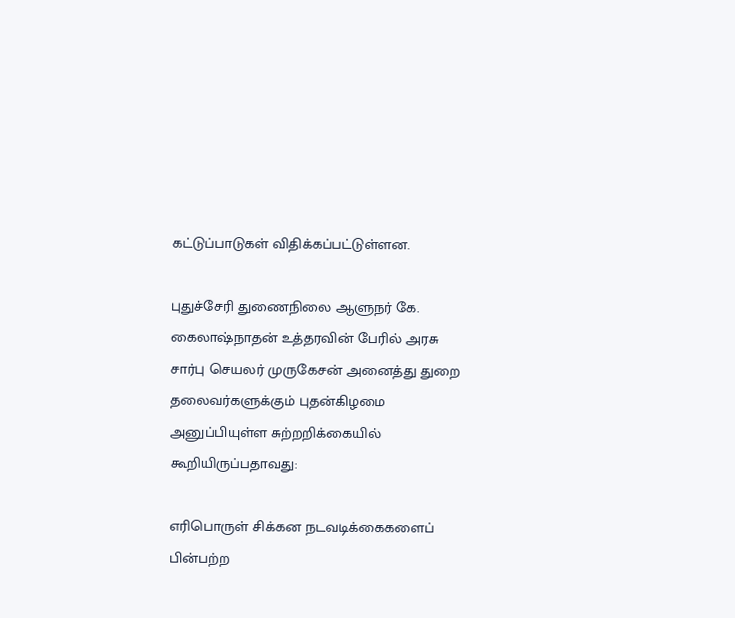கட்டுப்பாடுகள் விதிக்கப்பட்டுள்ளன.

புதுச்சேரி துணைநிலை ஆளுநர் கே. கைலாஷ்நாதன் உத்தரவின் பேரில் அரசு சார்பு செயலர் முருகேசன் அனைத்து துறை தலைவர்களுக்கும் புதன்கிழமை அனுப்பியுள்ள சுற்றறிக்கையில் கூறியிருப்பதாவது:

எரிபொருள் சிக்கன நடவடிக்கைகளைப் பின்பற்ற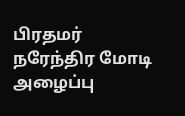பிரதமர் நரேந்திர மோடி அழைப்பு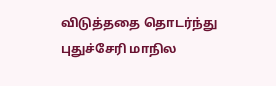விடுத்ததை தொடர்ந்து புதுச்சேரி மாநில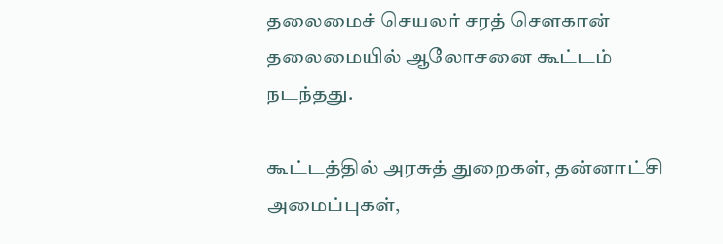தலைமைச் செயலர் சரத் சௌகான் தலைமையில் ஆலோசனை கூட்டம் நடந்தது.

கூட்டத்தில் அரசுத் துறைகள், தன்னாட்சி அமைப்புகள்,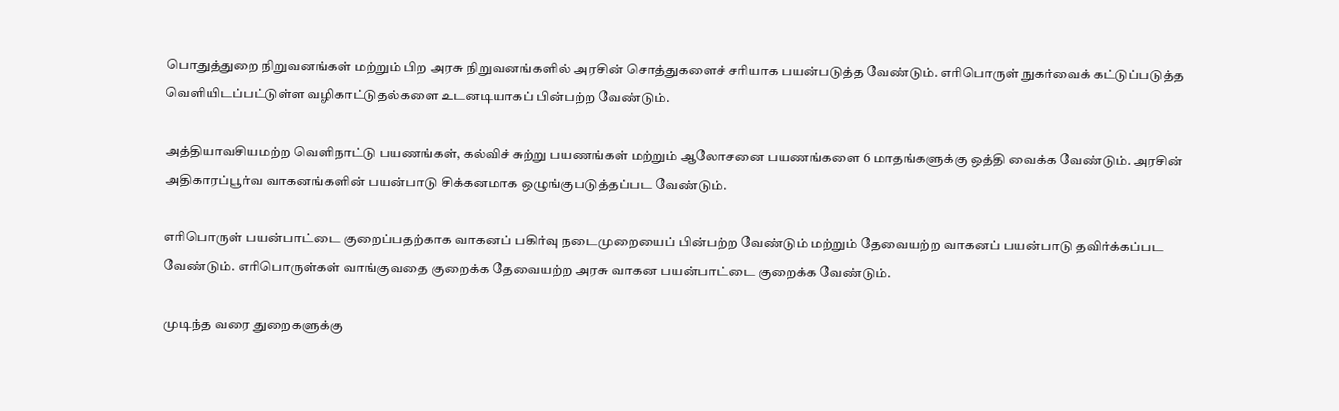பொதுத்துறை நிறுவனங்கள் மற்றும் பிற அரசு நிறுவனங்களில் அரசின் சொத்துகளைச் சரியாக பயன்படுத்த வேண்டும். எரிபொருள் நுகர்வைக் கட்டுப்படுத்த வெளியிடப்பட்டுள்ள வழிகாட்டுதல்களை உடனடியாகப் பின்பற்ற வேண்டும்.

அத்தியாவசியமற்ற வெளிநாட்டு பயணங்கள், கல்விச் சுற்று பயணங்கள் மற்றும் ஆலோசனை பயணங்களை 6 மாதங்களுக்கு ஒத்தி வைக்க வேண்டும். அரசின் அதிகாரப்பூர்வ வாகனங்களின் பயன்பாடு சிக்கனமாக ஒழுங்குபடுத்தப்பட வேண்டும்.

எரிபொருள் பயன்பாட்டை குறைப்பதற்காக வாகனப் பகிர்வு நடைமுறையைப் பின்பற்ற வேண்டும் மற்றும் தேவையற்ற வாகனப் பயன்பாடு தவிர்க்கப்பட வேண்டும். எரிபொருள்கள் வாங்குவதை குறைக்க தேவையற்ற அரசு வாகன பயன்பாட்டை குறைக்க வேண்டும்.

முடிந்த வரை துறைகளுக்கு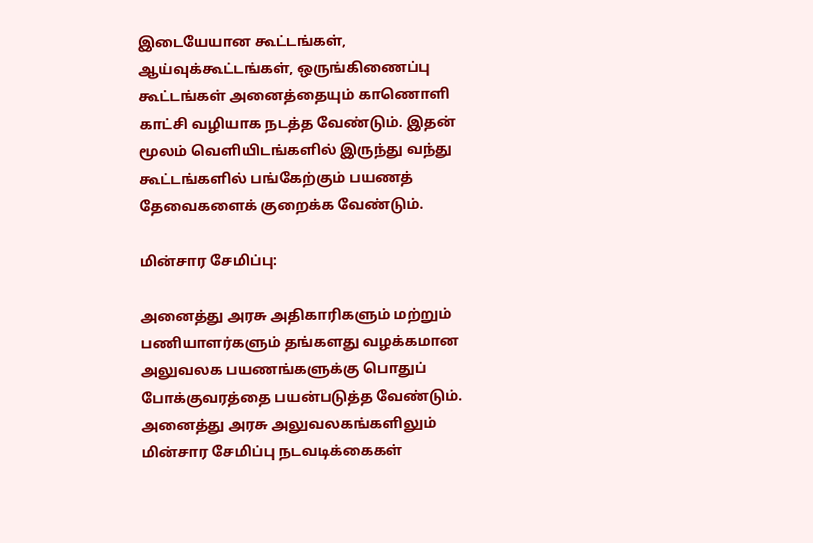இடையேயான கூட்டங்கள், ஆய்வுக்கூட்டங்கள், ஒருங்கிணைப்பு கூட்டங்கள் அனைத்தையும் காணொளி காட்சி வழியாக நடத்த வேண்டும். இதன் மூலம் வெளியிடங்களில் இருந்து வந்து கூட்டங்களில் பங்கேற்கும் பயணத் தேவைகளைக் குறைக்க வேண்டும்.

மின்சார சேமிப்பு:

அனைத்து அரசு அதிகாரிகளும் மற்றும் பணியாளர்களும் தங்களது வழக்கமான அலுவலக பயணங்களுக்கு பொதுப் போக்குவரத்தை பயன்படுத்த வேண்டும். அனைத்து அரசு அலுவலகங்களிலும் மின்சார சேமிப்பு நடவடிக்கைகள்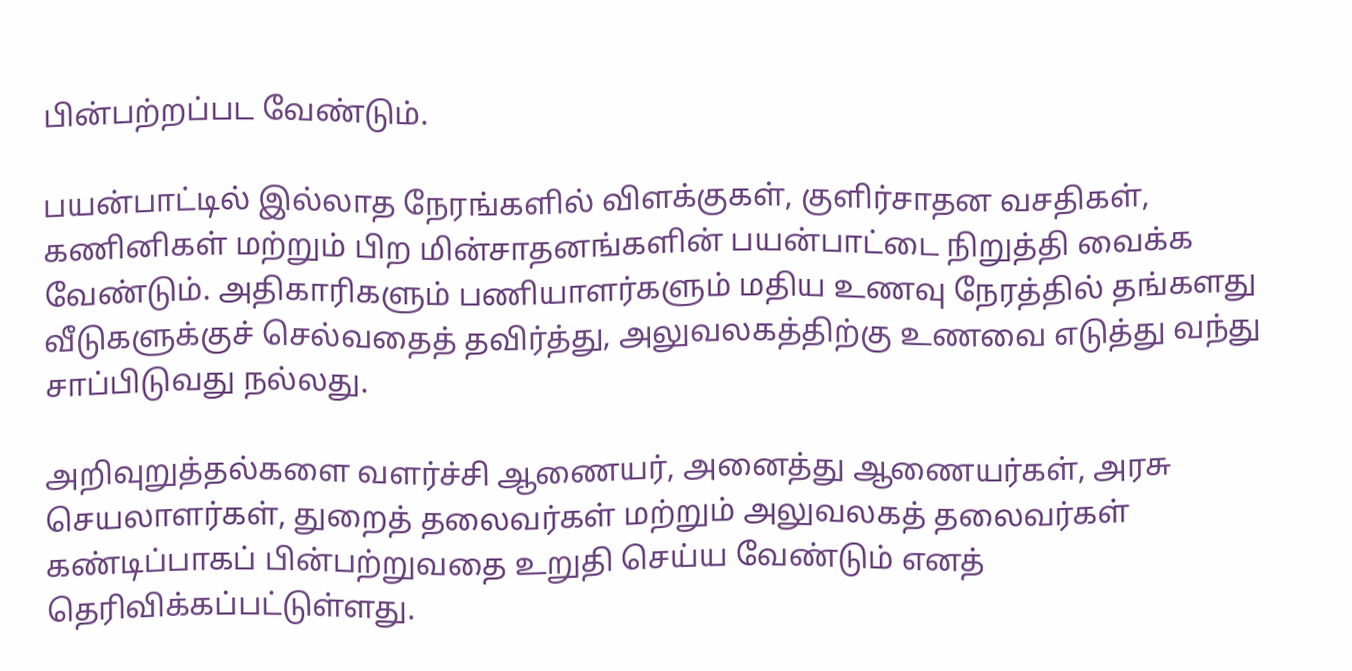பின்பற்றப்பட வேண்டும்.

பயன்பாட்டில் இல்லாத நேரங்களில் விளக்குகள், குளிர்சாதன வசதிகள், கணினிகள் மற்றும் பிற மின்சாதனங்களின் பயன்பாட்டை நிறுத்தி வைக்க வேண்டும். அதிகாரிகளும் பணியாளர்களும் மதிய உணவு நேரத்தில் தங்களது வீடுகளுக்குச் செல்வதைத் தவிர்த்து, அலுவலகத்திற்கு உணவை எடுத்து வந்து சாப்பிடுவது நல்லது.

அறிவுறுத்தல்களை வளர்ச்சி ஆணையர், அனைத்து ஆணையர்கள், அரசு செயலாளர்கள், துறைத் தலைவர்கள் மற்றும் அலுவலகத் தலைவர்கள் கண்டிப்பாகப் பின்பற்றுவதை உறுதி செய்ய வேண்டும் எனத் தெரிவிக்கப்பட்டுள்ளது.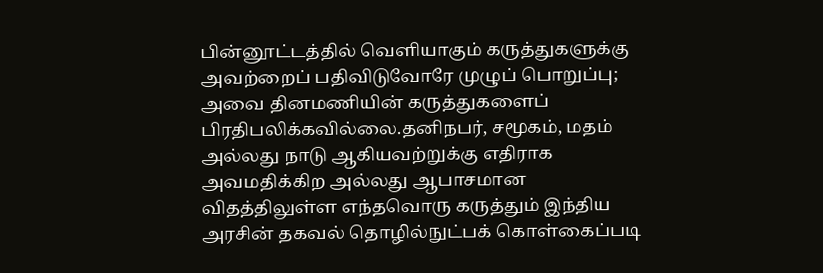பின்னூட்டத்தில் வெளியாகும் கருத்துகளுக்கு அவற்றைப் பதிவிடுவோரே முழுப் பொறுப்பு; அவை தினமணியின் கருத்துகளைப் பிரதிபலிக்கவில்லை.தனிநபர், சமூகம், மதம் அல்லது நாடு ஆகியவற்றுக்கு எதிராக அவமதிக்கிற அல்லது ஆபாசமான விதத்திலுள்ள எந்தவொரு கருத்தும் இந்திய அரசின் தகவல் தொழில்நுட்பக் கொள்கைப்படி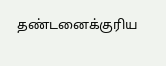தண்டனைக்குரிய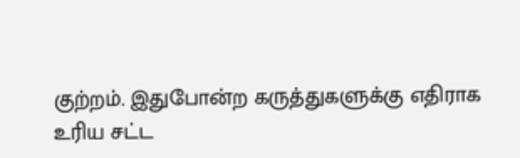குற்றம். இதுபோன்ற கருத்துகளுக்கு எதிராக உரிய சட்ட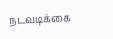நடவடிக்கை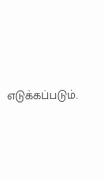எடுக்கப்படும்.